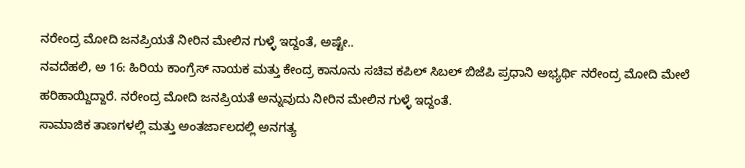ನರೇಂದ್ರ ಮೋದಿ ಜನಪ್ರಿಯತೆ ನೀರಿನ ಮೇಲಿನ ಗುಳ್ಳೆ ಇದ್ದಂತೆ, ಅಷ್ಟೇ..
ನವದೆಹಲಿ, ಅ 16: ಹಿರಿಯ ಕಾಂಗ್ರೆಸ್ ನಾಯಕ ಮತ್ತು ಕೇಂದ್ರ ಕಾನೂನು ಸಚಿವ ಕಪಿಲ್ ಸಿಬಲ್ ಬಿಜೆಪಿ ಪ್ರಧಾನಿ ಅಭ್ಯರ್ಥಿ ನರೇಂದ್ರ ಮೋದಿ ಮೇಲೆ ಹರಿಹಾಯ್ದಿದ್ದಾರೆ. ನರೇಂದ್ರ ಮೋದಿ ಜನಪ್ರಿಯತೆ ಅನ್ನುವುದು ನೀರಿನ ಮೇಲಿನ ಗುಳ್ಳೆ ಇದ್ದಂತೆ.
ಸಾಮಾಜಿಕ ತಾಣಗಳಲ್ಲಿ ಮತ್ತು ಅಂತರ್ಜಾಲದಲ್ಲಿ ಅನಗತ್ಯ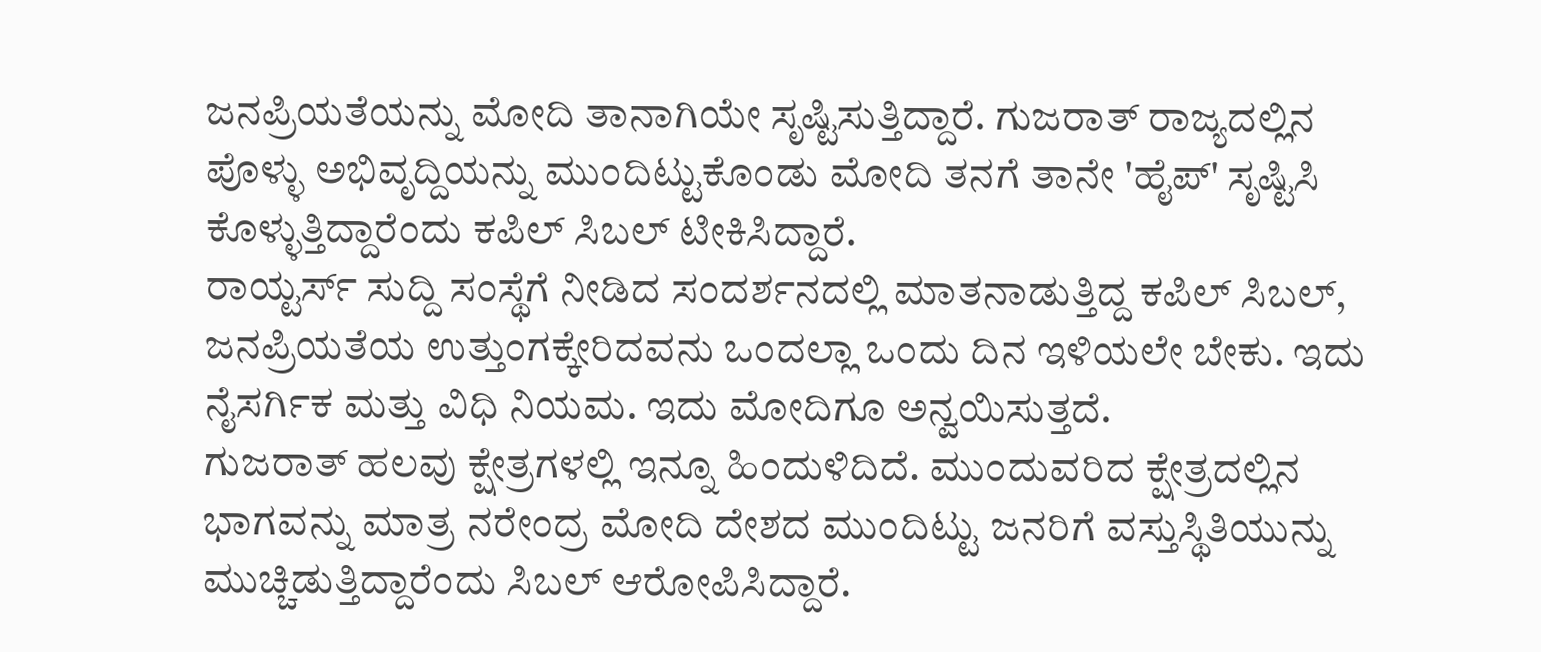ಜನಪ್ರಿಯತೆಯನ್ನು ಮೋದಿ ತಾನಾಗಿಯೇ ಸೃಷ್ಟಿಸುತ್ತಿದ್ದಾರೆ. ಗುಜರಾತ್ ರಾಜ್ಯದಲ್ಲಿನ ಪೊಳ್ಳು ಅಭಿವೃದ್ದಿಯನ್ನು ಮುಂದಿಟ್ಟುಕೊಂಡು ಮೋದಿ ತನಗೆ ತಾನೇ 'ಹೈಪ್' ಸೃಷ್ಟಿಸಿ ಕೊಳ್ಳುತ್ತಿದ್ದಾರೆಂದು ಕಪಿಲ್ ಸಿಬಲ್ ಟೀಕಿಸಿದ್ದಾರೆ.
ರಾಯ್ಟರ್ಸ್ ಸುದ್ದಿ ಸಂಸ್ಥೆಗೆ ನೀಡಿದ ಸಂದರ್ಶನದಲ್ಲಿ ಮಾತನಾಡುತ್ತಿದ್ದ ಕಪಿಲ್ ಸಿಬಲ್, ಜನಪ್ರಿಯತೆಯ ಉತ್ತುಂಗಕ್ಕೇರಿದವನು ಒಂದಲ್ಲಾ ಒಂದು ದಿನ ಇಳಿಯಲೇ ಬೇಕು. ಇದು ನೈಸರ್ಗಿಕ ಮತ್ತು ವಿಧಿ ನಿಯಮ. ಇದು ಮೋದಿಗೂ ಅನ್ವಯಿಸುತ್ತದೆ.
ಗುಜರಾತ್ ಹಲವು ಕ್ಷೇತ್ರಗಳಲ್ಲಿ ಇನ್ನೂ ಹಿಂದುಳಿದಿದೆ. ಮುಂದುವರಿದ ಕ್ಷೇತ್ರದಲ್ಲಿನ ಭಾಗವನ್ನು ಮಾತ್ರ ನರೇಂದ್ರ ಮೋದಿ ದೇಶದ ಮುಂದಿಟ್ಟು ಜನರಿಗೆ ವಸ್ತುಸ್ಥಿತಿಯುನ್ನು ಮುಚ್ಚಿಡುತ್ತಿದ್ದಾರೆಂದು ಸಿಬಲ್ ಆರೋಪಿಸಿದ್ದಾರೆ.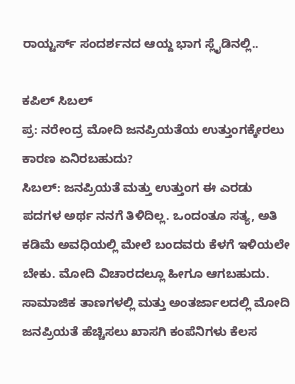ರಾಯ್ಟರ್ಸ್ ಸಂದರ್ಶನದ ಆಯ್ದ ಭಾಗ ಸ್ಲೈಡಿನಲ್ಲಿ..

ಕಪಿಲ್ ಸಿಬಲ್
ಪ್ರ: ನರೇಂದ್ರ ಮೋದಿ ಜನಪ್ರಿಯತೆಯ ಉತ್ತುಂಗಕ್ಕೇರಲು ಕಾರಣ ಏನಿರಬಹುದು?
ಸಿಬಲ್: ಜನಪ್ರಿಯತೆ ಮತ್ತು ಉತ್ತುಂಗ ಈ ಎರಡು ಪದಗಳ ಅರ್ಥ ನನಗೆ ತಿಳಿದಿಲ್ಲ. ಒಂದಂತೂ ಸತ್ಯ, ಅತಿ ಕಡಿಮೆ ಅವಧಿಯಲ್ಲಿ ಮೇಲೆ ಬಂದವರು ಕೆಳಗೆ ಇಳಿಯಲೇ ಬೇಕು. ಮೋದಿ ವಿಚಾರದಲ್ಲೂ ಹೀಗೂ ಆಗಬಹುದು. ಸಾಮಾಜಿಕ ತಾಣಗಳಲ್ಲಿ ಮತ್ತು ಅಂತರ್ಜಾಲದಲ್ಲಿ ಮೋದಿ ಜನಪ್ರಿಯತೆ ಹೆಚ್ಚಿಸಲು ಖಾಸಗಿ ಕಂಪೆನಿಗಳು ಕೆಲಸ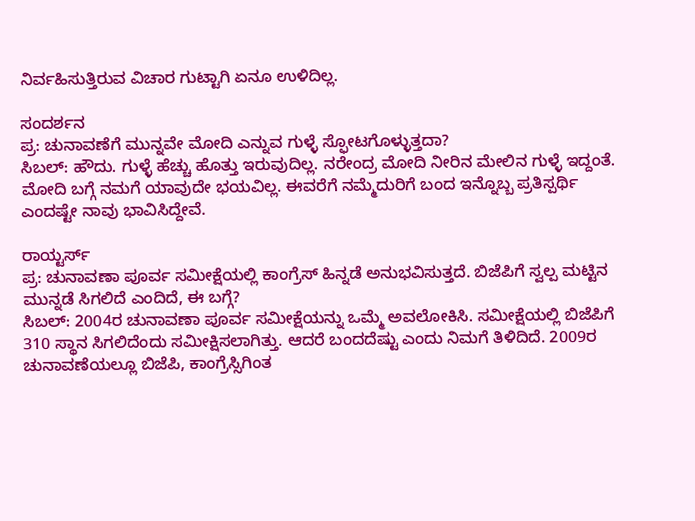ನಿರ್ವಹಿಸುತ್ತಿರುವ ವಿಚಾರ ಗುಟ್ಟಾಗಿ ಏನೂ ಉಳಿದಿಲ್ಲ.

ಸಂದರ್ಶನ
ಪ್ರ: ಚುನಾವಣೆಗೆ ಮುನ್ನವೇ ಮೋದಿ ಎನ್ನುವ ಗುಳ್ಳೆ ಸ್ಫೋಟಗೊಳ್ಳುತ್ತದಾ?
ಸಿಬಲ್: ಹೌದು. ಗುಳ್ಳೆ ಹೆಚ್ಚು ಹೊತ್ತು ಇರುವುದಿಲ್ಲ. ನರೇಂದ್ರ ಮೋದಿ ನೀರಿನ ಮೇಲಿನ ಗುಳ್ಳೆ ಇದ್ದಂತೆ. ಮೋದಿ ಬಗ್ಗೆ ನಮಗೆ ಯಾವುದೇ ಭಯವಿಲ್ಲ. ಈವರೆಗೆ ನಮ್ಮೆದುರಿಗೆ ಬಂದ ಇನ್ನೊಬ್ಬ ಪ್ರತಿಸ್ಪರ್ಥಿ ಎಂದಷ್ಟೇ ನಾವು ಭಾವಿಸಿದ್ದೇವೆ.

ರಾಯ್ಟರ್ಸ್
ಪ್ರ: ಚುನಾವಣಾ ಪೂರ್ವ ಸಮೀಕ್ಷೆಯಲ್ಲಿ ಕಾಂಗ್ರೆಸ್ ಹಿನ್ನಡೆ ಅನುಭವಿಸುತ್ತದೆ. ಬಿಜೆಪಿಗೆ ಸ್ವಲ್ಪ ಮಟ್ಟಿನ ಮುನ್ನಡೆ ಸಿಗಲಿದೆ ಎಂದಿದೆ, ಈ ಬಗ್ಗೆ?
ಸಿಬಲ್: 2004ರ ಚುನಾವಣಾ ಪೂರ್ವ ಸಮೀಕ್ಷೆಯನ್ನು ಒಮ್ಮೆ ಅವಲೋಕಿಸಿ. ಸಮೀಕ್ಷೆಯಲ್ಲಿ ಬಿಜೆಪಿಗೆ 310 ಸ್ಥಾನ ಸಿಗಲಿದೆಂದು ಸಮೀಕ್ಷಿಸಲಾಗಿತ್ತು. ಆದರೆ ಬಂದದೆಷ್ಟು ಎಂದು ನಿಮಗೆ ತಿಳಿದಿದೆ. 2009ರ ಚುನಾವಣೆಯಲ್ಲೂ ಬಿಜೆಪಿ, ಕಾಂಗ್ರೆಸ್ಸಿಗಿಂತ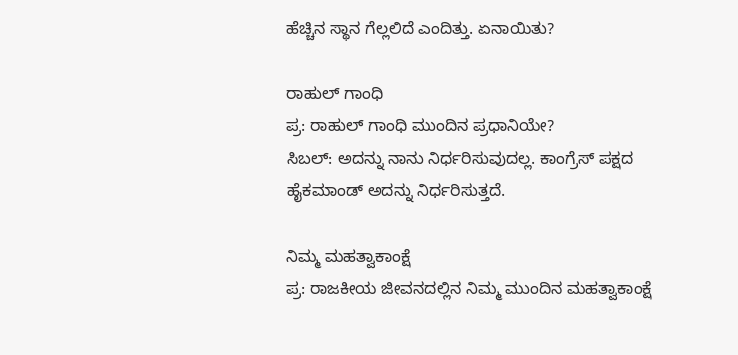ಹೆಚ್ಚಿನ ಸ್ಥಾನ ಗೆಲ್ಲಲಿದೆ ಎಂದಿತ್ತು. ಏನಾಯಿತು?

ರಾಹುಲ್ ಗಾಂಧಿ
ಪ್ರ: ರಾಹುಲ್ ಗಾಂಧಿ ಮುಂದಿನ ಪ್ರಧಾನಿಯೇ?
ಸಿಬಲ್: ಅದನ್ನು ನಾನು ನಿರ್ಧರಿಸುವುದಲ್ಲ. ಕಾಂಗ್ರೆಸ್ ಪಕ್ಷದ ಹೈಕಮಾಂಡ್ ಅದನ್ನು ನಿರ್ಧರಿಸುತ್ತದೆ.

ನಿಮ್ಮ ಮಹತ್ವಾಕಾಂಕ್ಷೆ
ಪ್ರ: ರಾಜಕೀಯ ಜೀವನದಲ್ಲಿನ ನಿಮ್ಮ ಮುಂದಿನ ಮಹತ್ವಾಕಾಂಕ್ಷೆ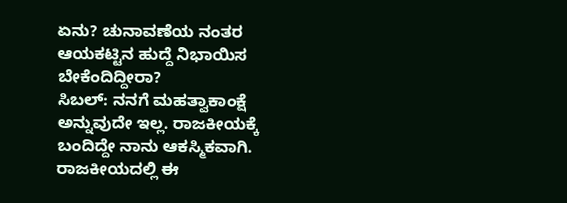ಏನು? ಚುನಾವಣೆಯ ನಂತರ ಆಯಕಟ್ಟಿನ ಹುದ್ದೆ ನಿಭಾಯಿಸ ಬೇಕೆಂದಿದ್ದೀರಾ?
ಸಿಬಲ್: ನನಗೆ ಮಹತ್ವಾಕಾಂಕ್ಷೆ ಅನ್ನುವುದೇ ಇಲ್ಲ. ರಾಜಕೀಯಕ್ಕೆ ಬಂದಿದ್ದೇ ನಾನು ಆಕಸ್ಮಿಕವಾಗಿ. ರಾಜಕೀಯದಲ್ಲಿ ಈ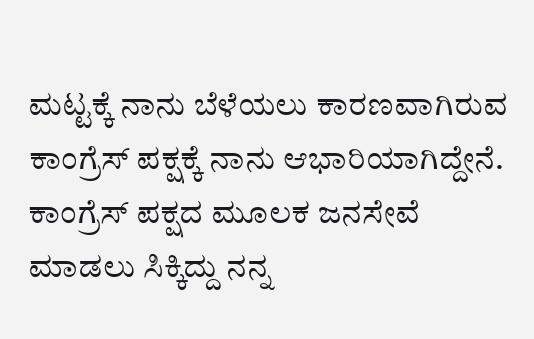ಮಟ್ಟಕ್ಕೆ ನಾನು ಬೆಳೆಯಲು ಕಾರಣವಾಗಿರುವ ಕಾಂಗ್ರೆಸ್ ಪಕ್ಷಕ್ಕೆ ನಾನು ಆಭಾರಿಯಾಗಿದ್ದೇನೆ. ಕಾಂಗ್ರೆಸ್ ಪಕ್ಷದ ಮೂಲಕ ಜನಸೇವೆ ಮಾಡಲು ಸಿಕ್ಕಿದ್ದು ನನ್ನ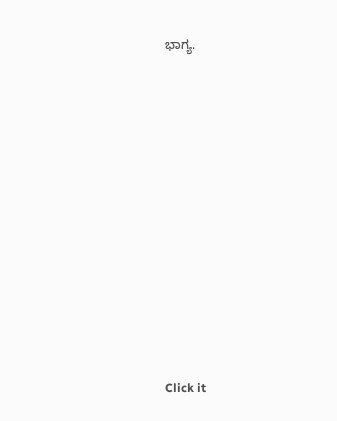ಭಾಗ್ಯ.












Click it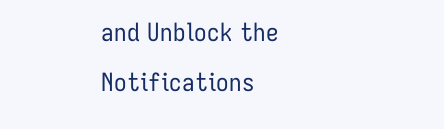and Unblock the Notifications